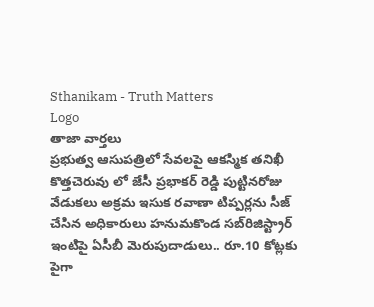Sthanikam - Truth Matters
Logo
తాజా వార్తలు
ప్రభుత్వ ఆసుపత్రిలో సేవలపై ఆకస్మిక తనిఖీ కొత్తచెరువు లో జేసీ ప్రభాకర్ రెడ్డి పుట్టినరోజు వేడుకలు అక్రమ ఇసుక రవాణా టిప్పర్లను సీజ్ చేసిన అధికారులు హనుమకొండ సబ్‌రిజిస్ట్రార్ ఇంటిపై ఏసీబీ మెరుపుదాడులు.. రూ.10 కోట్లకు పైగా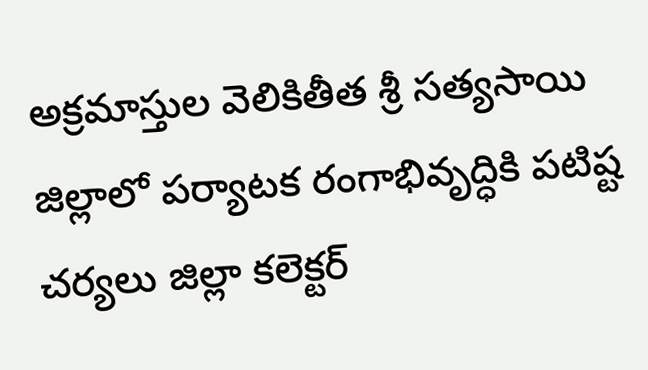అక్రమాస్తుల వెలికితీత శ్రీ సత్యసాయి జిల్లాలో పర్యాటక రంగాభివృద్ధికి పటిష్ట చర్యలు జిల్లా కలెక్టర్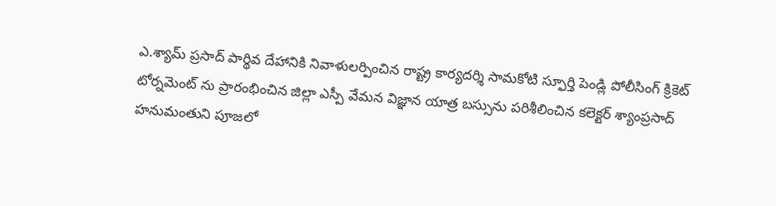ఎ.శ్యామ్ ప్రసాద్ పార్థివ దేహానికి నివాళులర్పించిన రాష్ట్ర కార్యదర్శి సామకోటి స్ఫూర్తి పెండ్లి పోలీసింగ్ క్రికెట్ టోర్నమెంట్ ను ప్రారంభించిన జిల్లా ఎస్పీ వేమన విజ్ఞాన యాత్ర బస్సును పరిశీలించిన కలెక్టర్ శ్యాంప్రసాద్ హనుమంతుని పూజలో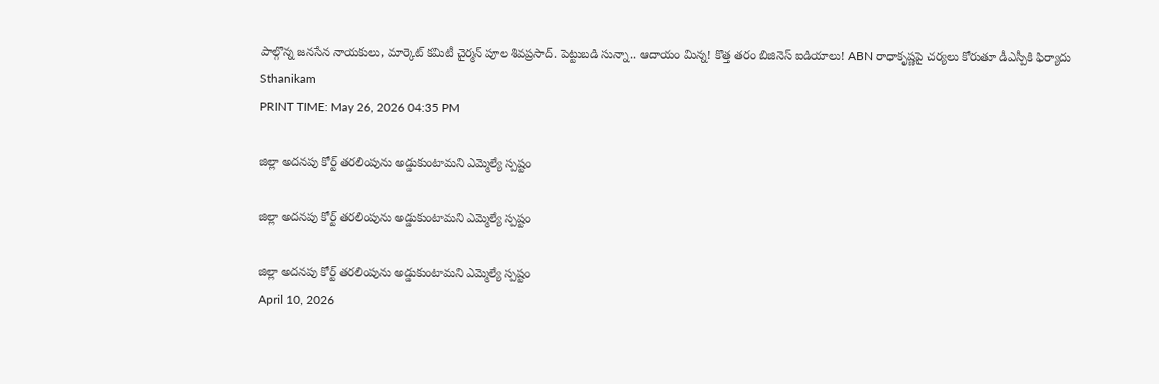పాల్గొన్న జనసేన నాయకులు, మార్కెట్ కమిటీ చైర్మన్ పూల శివప్రసాద్. పెట్టుబడి సున్నా.. ఆదాయం మిన్న! కొత్త తరం బిజినెస్ ఐడియాలు! ABN రాధాకృష్ణపై చర్యలు కోరుతూ డీఎస్పీకి ఫిర్యాదు
Sthanikam
PRINT TIME: May 26, 2026 04:35 PM

జిల్లా అదనపు కోర్ట్ తరలింపును అడ్డుకుంటామని ఎమ్మెల్యే స్పష్టం

జిల్లా అదనపు కోర్ట్ తరలింపును అడ్డుకుంటామని ఎమ్మెల్యే స్పష్టం

జిల్లా అదనపు కోర్ట్ తరలింపును అడ్డుకుంటామని ఎమ్మెల్యే స్పష్టం
April 10, 2026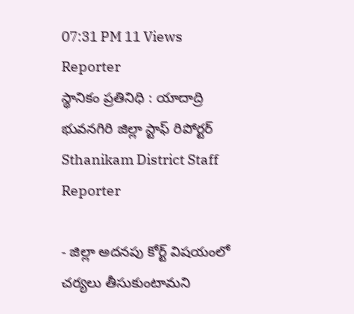07:31 PM 11 Views
Reporter
స్థానికం ప్రతినిధి : యాదాద్రి భువనగిరి జిల్లా స్టాఫ్ రిపోర్టర్
Sthanikam District Staff Reporter

- జిల్లా అదనపు కోర్ట్ విషయంలో చర్యలు తీసుకుంటామని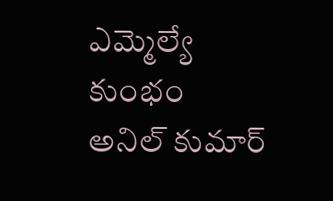ఎమ్మెల్యే కుంభం అనిల్ కుమార్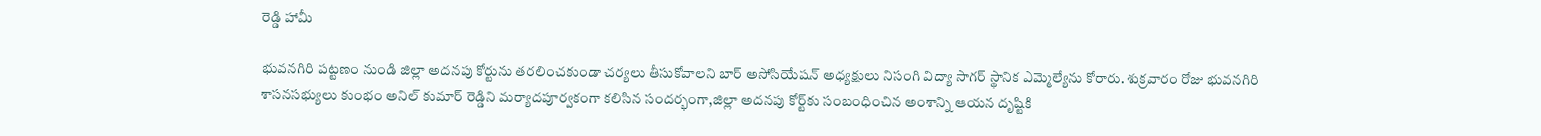రెడ్డి హామీ

భువనగిరి పట్టణం నుండి జిల్లా అదనపు కోర్టును తరలించకుండా చర్యలు తీసుకోవాలని బార్ అసోసియేషన్ అధ్యక్షులు నిసంగి విద్యా సాగర్ స్థానిక ఎమ్మెల్యేను కోరారు. శుక్రవారం రోజు భువనగిరి శాసనసభ్యులు కుంభం అనిల్ కుమార్ రెడ్డిని మర్యాదపూర్వకంగా కలిసిన సందర్భంగా,జిల్లా అదనపు కోర్ట్‌కు సంబంధించిన అంశాన్ని ఆయన దృష్టికి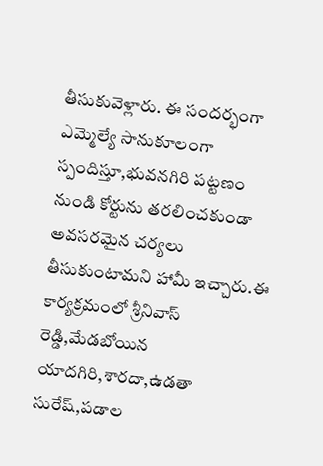తీసుకువెళ్లారు. ఈ సందర్భంగా ఎమ్మెల్యే సానుకూలంగా స్పందిస్తూ,భువనగిరి పట్టణం నుండి కోర్టును తరలించకుండా అవసరమైన చర్యలు తీసుకుంటామని హామీ ఇచ్చారు.ఈ కార్యక్రమంలో శ్రీనివాస్ రెడ్డి,మేడబోయిన యాదగిరి,శారదా,ఉడతా సురేష్,పడాల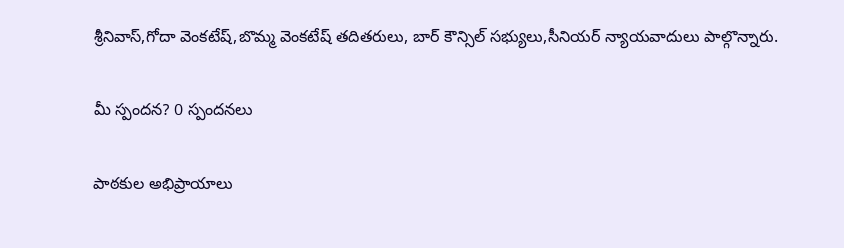శ్రీనివాస్,గోదా వెంకటేష్,బొమ్మ వెంకటేష్ తదితరులు, బార్ కౌన్సిల్ సభ్యులు,సీనియర్ న్యాయవాదులు పాల్గొన్నారు.

మీ స్పందన? 0 స్పందనలు

పాఠకుల అభిప్రాయాలు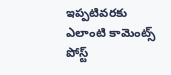ఇప్పటివరకు ఎలాంటి కామెంట్స్ పోస్ట్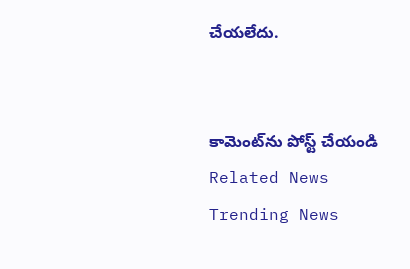చేయలేదు.


కామెంట్‌ను పోస్ట్ చేయండి
Related News
Trending News